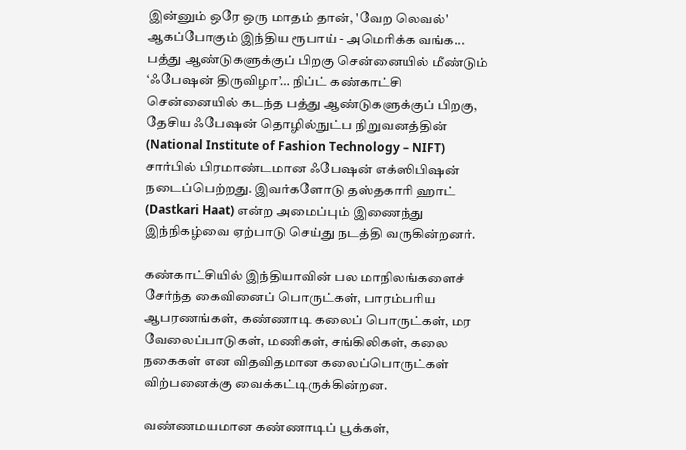இன்னும் ஒரே ஒரு மாதம் தான், 'வேற லெவல்' ஆகப்போகும் இந்திய ரூபாய் - அமெரிக்க வங்க...
பத்து ஆண்டுகளுக்குப் பிறகு சென்னையில் மீண்டும் ‘ஃபேஷன் திருவிழா’… நிப்ட் கண்காட்சி
சென்னையில் கடந்த பத்து ஆண்டுகளுக்குப் பிறகு, தேசிய ஃபேஷன் தொழில்நுட்ப நிறுவனத்தின் (National Institute of Fashion Technology – NIFT) சார்பில் பிரமாண்டமான ஃபேஷன் எக்ஸிபிஷன் நடைப்பெற்றது. இவர்களோடு தஸ்தகாரி ஹாட் (Dastkari Haat) என்ற அமைப்பும் இணைந்து இந்நிகழ்வை ஏற்பாடு செய்து நடத்தி வருகின்றனர்.

கண்காட்சியில் இந்தியாவின் பல மாநிலங்களைச் சேர்ந்த கைவினைப் பொருட்கள், பாரம்பரிய ஆபரணங்கள், கண்ணாடி கலைப் பொருட்கள், மர வேலைப்பாடுகள், மணிகள், சங்கிலிகள், கலை நகைகள் என விதவிதமான கலைப்பொருட்கள் விற்பனைக்கு வைக்கட்டிருக்கின்றன.

வண்ணமயமான கண்ணாடிப் பூக்கள்,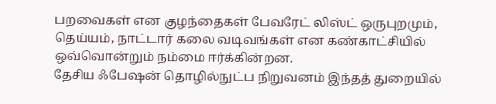பறவைகள் என குழந்தைகள் பேவரேட் லிஸ்ட் ஒருபுறமும், தெய்யம், நாட்டார் கலை வடிவங்கள் என கண்காட்சியில் ஒவ்வொன்றும் நம்மை ஈர்க்கின்றன.
தேசிய ஃபேஷன் தொழில்நுட்ப நிறுவனம் இந்தத் துறையில்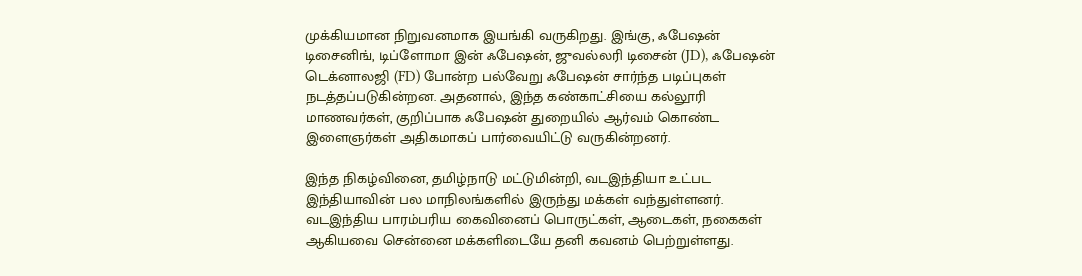முக்கியமான நிறுவனமாக இயங்கி வருகிறது. இங்கு, ஃபேஷன் டிசைனிங், டிப்ளோமா இன் ஃபேஷன், ஜுவல்லரி டிசைன் (JD), ஃபேஷன் டெக்னாலஜி (FD) போன்ற பல்வேறு ஃபேஷன் சார்ந்த படிப்புகள் நடத்தப்படுகின்றன. அதனால், இந்த கண்காட்சியை கல்லூரி மாணவர்கள், குறிப்பாக ஃபேஷன் துறையில் ஆர்வம் கொண்ட இளைஞர்கள் அதிகமாகப் பார்வையிட்டு வருகின்றனர்.

இந்த நிகழ்வினை, தமிழ்நாடு மட்டுமின்றி, வடஇந்தியா உட்பட இந்தியாவின் பல மாநிலங்களில் இருந்து மக்கள் வந்துள்ளனர். வடஇந்திய பாரம்பரிய கைவினைப் பொருட்கள், ஆடைகள், நகைகள் ஆகியவை சென்னை மக்களிடையே தனி கவனம் பெற்றுள்ளது.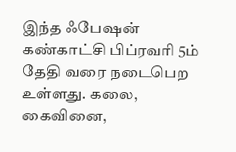இந்த ஃபேஷன் கண்காட்சி பிப்ரவரி 5ம் தேதி வரை நடைபெற உள்ளது. கலை, கைவினை,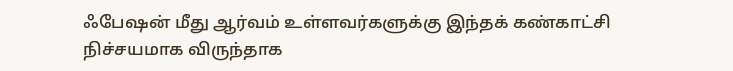ஃபேஷன் மீது ஆர்வம் உள்ளவர்களுக்கு இந்தக் கண்காட்சி நிச்சயமாக விருந்தாக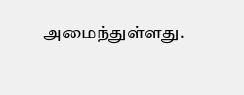அமைந்துள்ளது.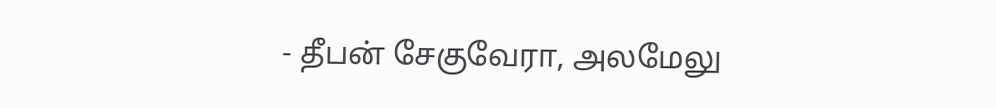- தீபன் சேகுவேரா, அலமேலு